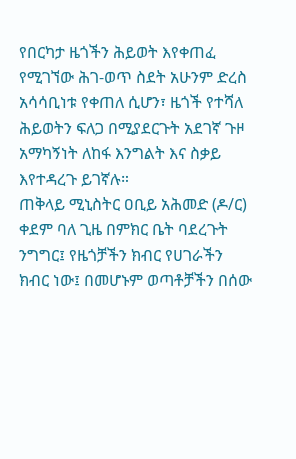የበርካታ ዜጎችን ሕይወት እየቀጠፈ የሚገኘው ሕገ-ወጥ ስደት አሁንም ድረስ አሳሳቢነቱ የቀጠለ ሲሆን፣ ዜጎች የተሻለ ሕይወትን ፍለጋ በሚያደርጉት አደገኛ ጉዞ አማካኝነት ለከፋ እንግልት እና ስቃይ እየተዳረጉ ይገኛሉ።
ጠቅላይ ሚኒስትር ዐቢይ አሕመድ (ዶ/ር) ቀደም ባለ ጊዜ በምክር ቤት ባደረጉት ንግግር፤ የዜጎቻችን ክብር የሀገራችን ክብር ነው፤ በመሆኑም ወጣቶቻችን በሰው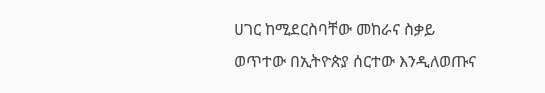ሀገር ከሚደርስባቸው መከራና ስቃይ ወጥተው በኢትዮጵያ ሰርተው እንዲለወጡና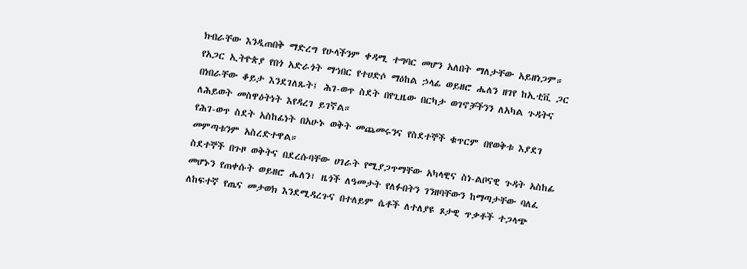ክብራቸው እንዲጠበቅ ማድረግ የሁላችንም ቀዳሚ ተግባር መሆን አለበት ማለታቸው አይዘነጋም።
የአጋር ኢትዮጵያ የበጎ አድራጎት ማኅበር የተሀድሶ ማዕከል ኃላፊ ወይዘሮ ሔለን ዘገየ ከኢቲቪ ጋር በነበራቸው ቆይታ እንደገለጹት፤ ሕገ-ወጥ ስደት በየጊዜው በርካታ ወገኖቻችንን ለአካል ጉዳትና ለሕይወት መስዋዕትነት እየዳረገ ይገኛል።
የሕገ-ወጥ ስደት አስከፊነት በአሁኑ ወቅት መጨመሩንና የስደተኞች ቁጥርም በየወቅቱ እያደገ መምጣቱንም አስረድተዋል።
ስደተኞች በጉዞ ወቅትና በደረሱባቸው ሀገራት የሚያጋጥማቸው አካላዊና ስነ-ልቦናዊ ጉዳት አስከፊ መሆኑን የጠቀሱት ወይዘሮ ሔለን፣ ዜጎች ለዓመታት የለፉበትን ገንዘባቸውን ከማጣታቸው ባለፈ ለከፍተኛ የጤና መታወክ እንደሚዳረጉና በተለይም ሴቶች ለተለያዩ ጾታዊ ጥቃቶች ተጋላጭ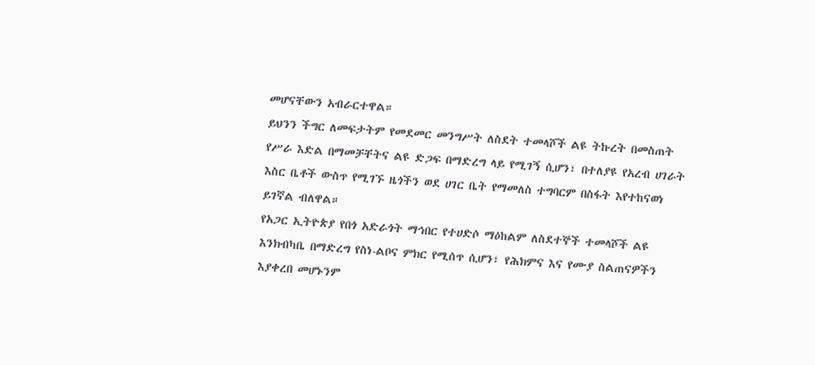መሆናቸውን አብራርተዋል።
ይህንን ችግር ለመፍታትም የመደመር መንግሥት ለስደት ተመላሾች ልዩ ትኩረት በመስጠት የሥራ እድል በማመቻቸትና ልዩ ድጋፍ በማድረግ ላይ የሚገኝ ሲሆን፣ በተለያዩ የአረብ ሀገራት እስር ቤቶች ውስጥ የሚገኙ ዜጎችን ወደ ሀገር ቤት የማመለስ ተግባርም በስፋት እየተከናወነ ይገኛል ብለዋል።
የአጋር ኢትዮጵያ የበጎ አድራጎት ማኅበር የተሀድሶ ማዕከልም ለስደተኞች ተመላሾች ልዩ እንክብካቤ በማድረግ የስነ-ልቦና ምክር የሚሰጥ ሲሆን፣ የሕክምና እና የሙያ ስልጠናዎችን እያቀረበ መሆኑንም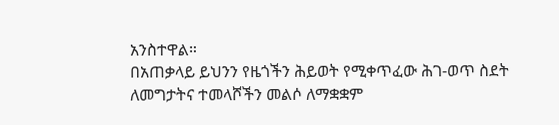አንስተዋል።
በአጠቃላይ ይህንን የዜጎችን ሕይወት የሚቀጥፈው ሕገ-ወጥ ስደት ለመግታትና ተመላሾችን መልሶ ለማቋቋም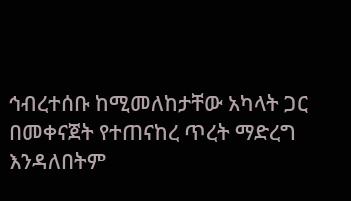ኅብረተሰቡ ከሚመለከታቸው አካላት ጋር በመቀናጀት የተጠናከረ ጥረት ማድረግ እንዳለበትም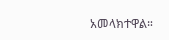አመላክተዋል።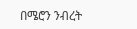በሜሮን ንብረት